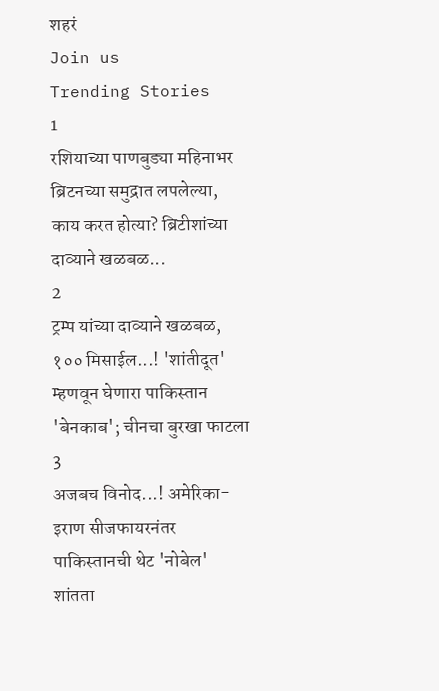शहरं
Join us
Trending Stories
1
रशियाच्या पाणबुड्या महिनाभर ब्रिटनच्या समुद्रात लपलेल्या, काय करत होत्या? ब्रिटीशांच्या दाव्याने खळबळ...
2
ट्रम्प यांच्या दाव्याने खळबळ, १०० मिसाईल...! 'शांतीदूत' म्हणवून घेणारा पाकिस्तान 'बेनकाब'; चीनचा बुरखा फाटला
3
अजबच विनोद...! अमेरिका-इराण सीजफायरनंतर पाकिस्तानची थेट 'नोबेल' शांतता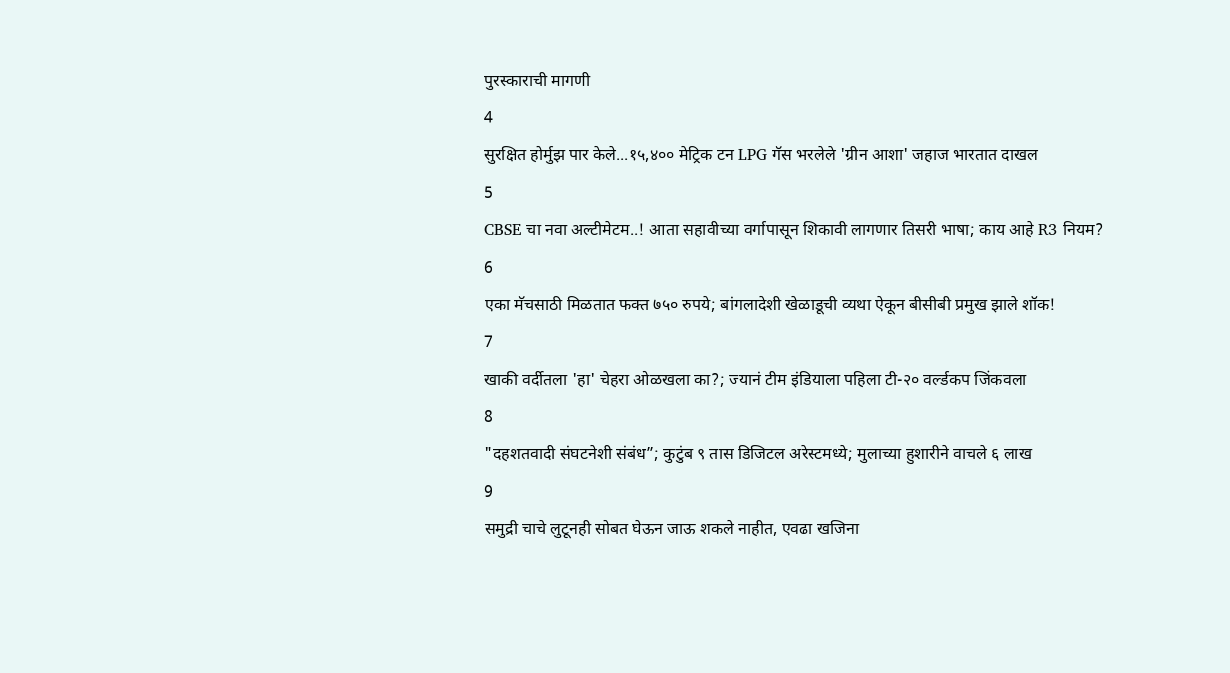पुरस्काराची मागणी
4
सुरक्षित होर्मुझ पार केले...१५,४०० मेट्रिक टन LPG गॅस भरलेले 'ग्रीन आशा' जहाज भारतात दाखल
5
CBSE चा नवा अल्टीमेटम..! आता सहावीच्या वर्गापासून शिकावी लागणार तिसरी भाषा; काय आहे R3 नियम?
6
एका मॅचसाठी मिळतात फक्त ७५० रुपये; बांगलादेशी खेळाडूची व्यथा ऐकून बीसीबी प्रमुख झाले शॉक!
7
खाकी वर्दीतला 'हा' चेहरा ओळखला का?; ज्यानं टीम इंडियाला पहिला टी-२० वर्ल्डकप जिंकवला
8
"दहशतवादी संघटनेशी संबंध”; कुटुंब ९ तास डिजिटल अरेस्टमध्ये; मुलाच्या हुशारीने वाचले ६ लाख
9
समुद्री चाचे लुटूनही सोबत घेऊन जाऊ शकले नाहीत, एवढा खजिना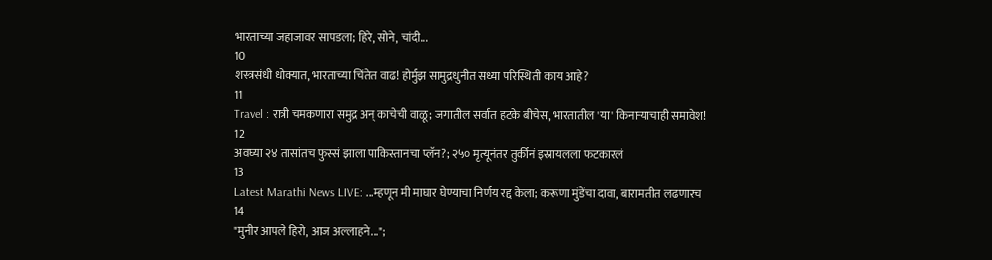भारताच्या जहाजावर सापडला; हिरे, सोने, चांदी...
10
शस्त्रसंधी धोक्यात, भारताच्या चिंतेत वाढ! होर्मुझ सामुद्रधुनीत सध्या परिस्थिती काय आहे?
11
Travel : रात्री चमकणारा समुद्र अन् काचेची वाळू; जगातील सर्वात हटके बीचेस, भारतातील 'या' किनाऱ्याचाही समावेश!
12
अवघ्या २४ तासांतच फुस्सं झाला पाकिस्तानचा प्लॅन?; २५० मृत्यूनंतर तुर्कीनं इस्रायलला फटकारलं
13
Latest Marathi News LIVE: ...म्हणून मी माघार घेण्याचा निर्णय रद्द केला; करूणा मुंडेंचा दावा, बारामतीत लढणारच
14
"मुनीर आपले हिरो, आज अल्लाहने...";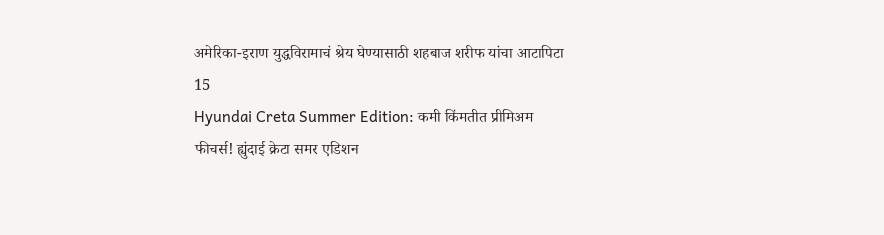अमेरिका-इराण युद्धविरामाचं श्रेय घेण्यासाठी शहबाज शरीफ यांचा आटापिटा
15
Hyundai Creta Summer Edition: कमी किंमतीत प्रीमिअम फीचर्स! ह्युंदाई क्रेटा समर एडिशन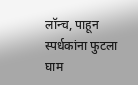लॉन्च, पाहून स्पर्धकांना फुटला घाम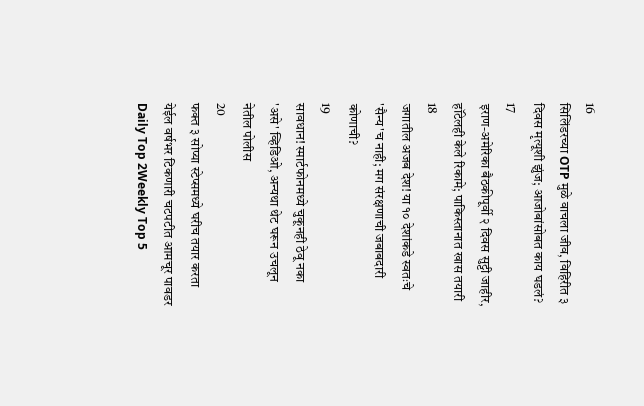16
सिलिंडरच्या OTP मुळे वाचला जीव, विहिरीत ३ दिवस मृत्यूशी झुंज; आजोबांसोबत काय घडलं?
17
इराण-अमेरिका बैठकीपूर्वी २ दिवस सुट्टी जाहीर, हॉटेलही केले रिकामे; पाकिस्तानात खास तयारी
18
जगातील अजब देश! या १० देशांकडे स्वतःचे 'सैन्य'च नाही; मग संरक्षणाची जबाबदारी कोणाची?
19
सावधान! स्मार्टफोनमध्ये चुकूनही ठेवू नका 'असे' व्हिडिओ, अन्यथा थेट घरून उचलून नेतील पोलीस
20
फक्त ३ सोप्या स्टेप्समध्ये घरीच तयार करता येईल वर्षभर टिकणारी चटपटीत आमचूर पावडर
Daily Top 2Weekly Top 5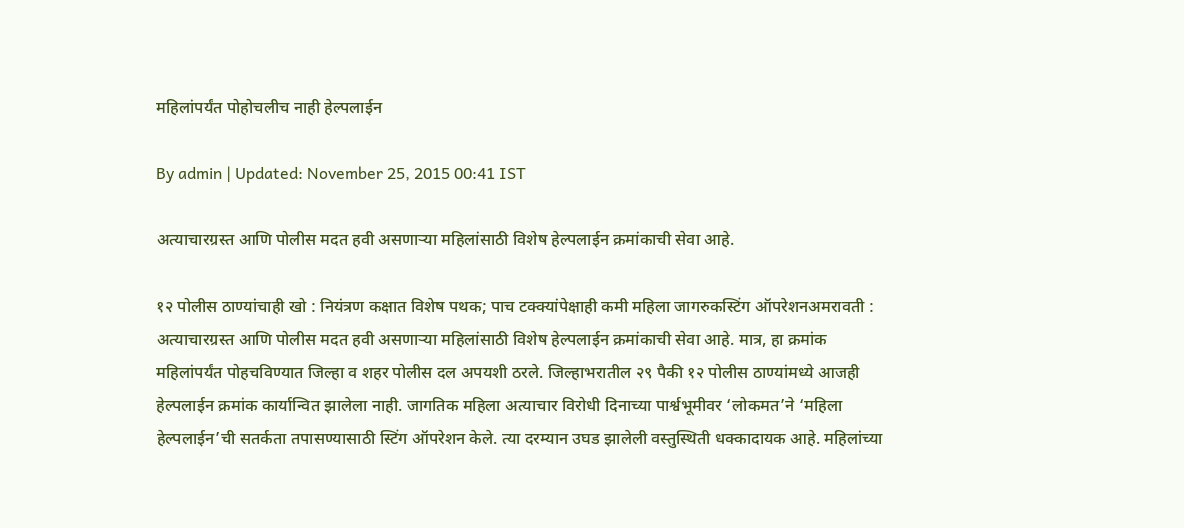महिलांपर्यंत पोहोचलीच नाही हेल्पलाईन

By admin | Updated: November 25, 2015 00:41 IST

अत्याचारग्रस्त आणि पोलीस मदत हवी असणाऱ्या महिलांसाठी विशेष हेल्पलाईन क्रमांकाची सेवा आहे.

१२ पोलीस ठाण्यांचाही खो : नियंत्रण कक्षात विशेष पथक; पाच टक्क्यांपेक्षाही कमी महिला जागरुकस्टिंग ऑपरेशनअमरावती : अत्याचारग्रस्त आणि पोलीस मदत हवी असणाऱ्या महिलांसाठी विशेष हेल्पलाईन क्रमांकाची सेवा आहे. मात्र, हा क्रमांक महिलांपर्यंत पोहचविण्यात जिल्हा व शहर पोलीस दल अपयशी ठरले. जिल्हाभरातील २९ पैकी १२ पोलीस ठाण्यांमध्ये आजही हेल्पलाईन क्रमांक कार्यान्वित झालेला नाही. जागतिक महिला अत्याचार विरोधी दिनाच्या पार्श्वभूमीवर ‘लोकमत’ने ‘महिला हेल्पलाईन’ची सतर्कता तपासण्यासाठी स्टिंग ऑपरेशन केले. त्या दरम्यान उघड झालेली वस्तुस्थिती धक्कादायक आहे. महिलांच्या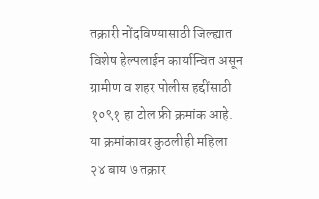तक्रारी नोंदविण्यासाठी जिल्ह्यात विशेष हेल्पलाईन कार्यान्वित असून ग्रामीण व शहर पोलीस हद्दींसाठी १०९१ हा टोल फ्री क्रमांक आहे. या क्रमांकावर कुठलीही महिला २४ बाय ७ तक्रार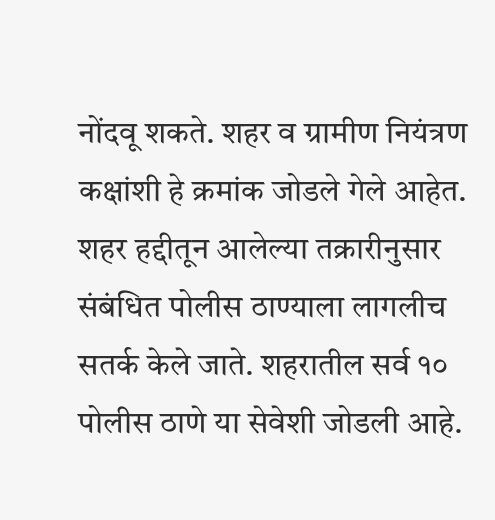नोंदवू शकते. शहर व ग्रामीण नियंत्रण कक्षांशी हे क्रमांक जोडले गेले आहेत. शहर हद्दीतून आलेल्या तक्रारीनुसार संबंधित पोलीस ठाण्याला लागलीच सतर्क केले जाते. शहरातील सर्व १० पोलीस ठाणे या सेवेशी जोडली आहे.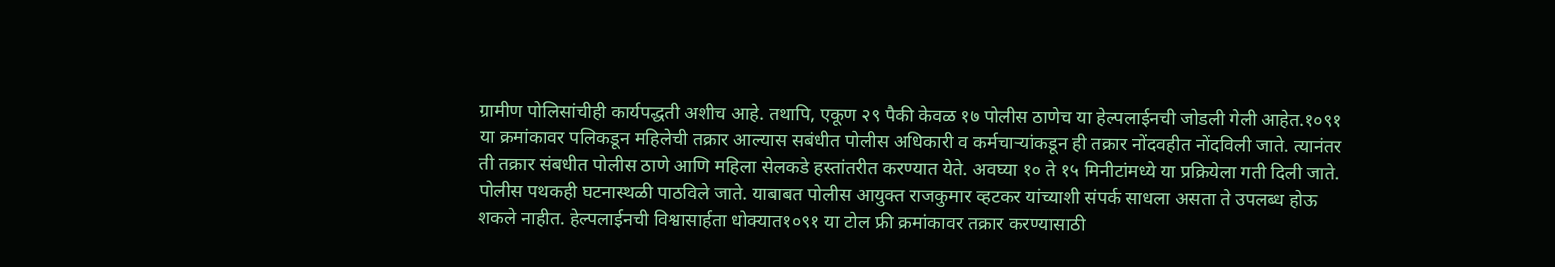ग्रामीण पोलिसांचीही कार्यपद्धती अशीच आहे. तथापि, एकूण २९ पैकी केवळ १७ पोलीस ठाणेच या हेल्पलाईनची जोडली गेली आहेत.१०९१ या क्रमांकावर पलिकडून महिलेची तक्रार आल्यास सबंधीत पोलीस अधिकारी व कर्मचाऱ्यांकडून ही तक्रार नोंदवहीत नोंदविली जाते. त्यानंतर ती तक्रार संबधीत पोलीस ठाणे आणि महिला सेलकडे हस्तांतरीत करण्यात येते. अवघ्या १० ते १५ मिनीटांमध्ये या प्रक्रियेला गती दिली जाते. पोलीस पथकही घटनास्थळी पाठविले जाते. याबाबत पोलीस आयुक्त राजकुमार व्हटकर यांच्याशी संपर्क साधला असता ते उपलब्ध होऊ शकले नाहीत. हेल्पलाईनची विश्वासार्हता धोक्यात१०९१ या टोल फ्री क्रमांकावर तक्रार करण्यासाठी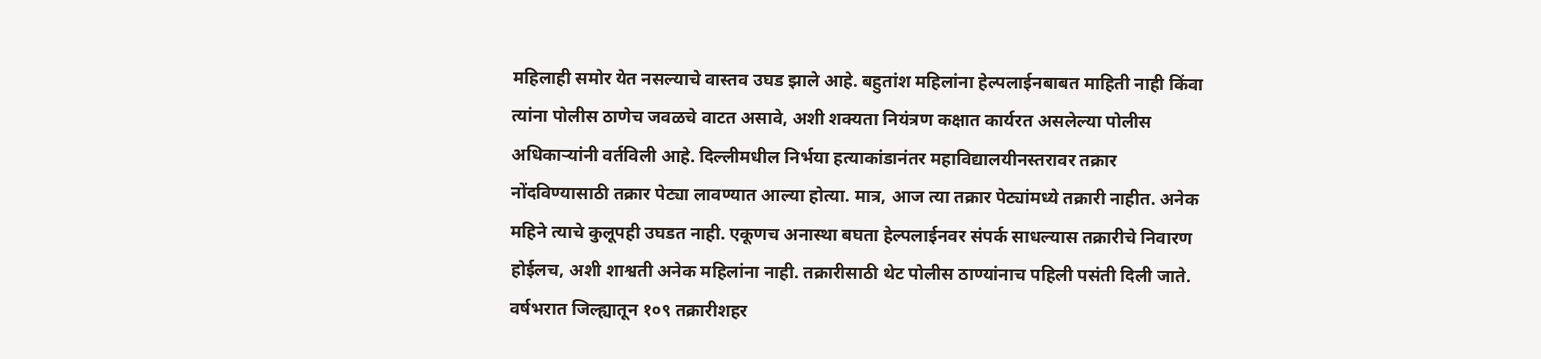महिलाही समोर येत नसल्याचे वास्तव उघड झाले आहे. बहुतांश महिलांना हेल्पलाईनबाबत माहिती नाही किंवा त्यांना पोलीस ठाणेच जवळचे वाटत असावे, अशी शक्यता नियंत्रण कक्षात कार्यरत असलेल्या पोलीस अधिकाऱ्यांनी वर्तविली आहे. दिल्लीमधील निर्भया हत्याकांडानंतर महाविद्यालयीनस्तरावर तक्रार नोंदविण्यासाठी तक्रार पेट्या लावण्यात आल्या होत्या. मात्र, आज त्या तक्रार पेट्यांमध्ये तक्रारी नाहीत. अनेक महिने त्याचे कुलूपही उघडत नाही. एकूणच अनास्था बघता हेल्पलाईनवर संपर्क साधल्यास तक्रारीचे निवारण होईलच, अशी शाश्वती अनेक महिलांना नाही. तक्रारीसाठी थेट पोलीस ठाण्यांनाच पहिली पसंती दिली जाते. वर्षभरात जिल्ह्यातून १०९ तक्रारीशहर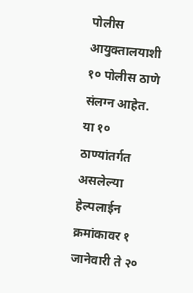पोलीस आयुक्तालयाशी १० पोलीस ठाणे संलग्न आहेत. या १० ठाण्यांतर्गत असलेल्या हेल्पलाईन क्रमांकावर १ जानेवारी ते २०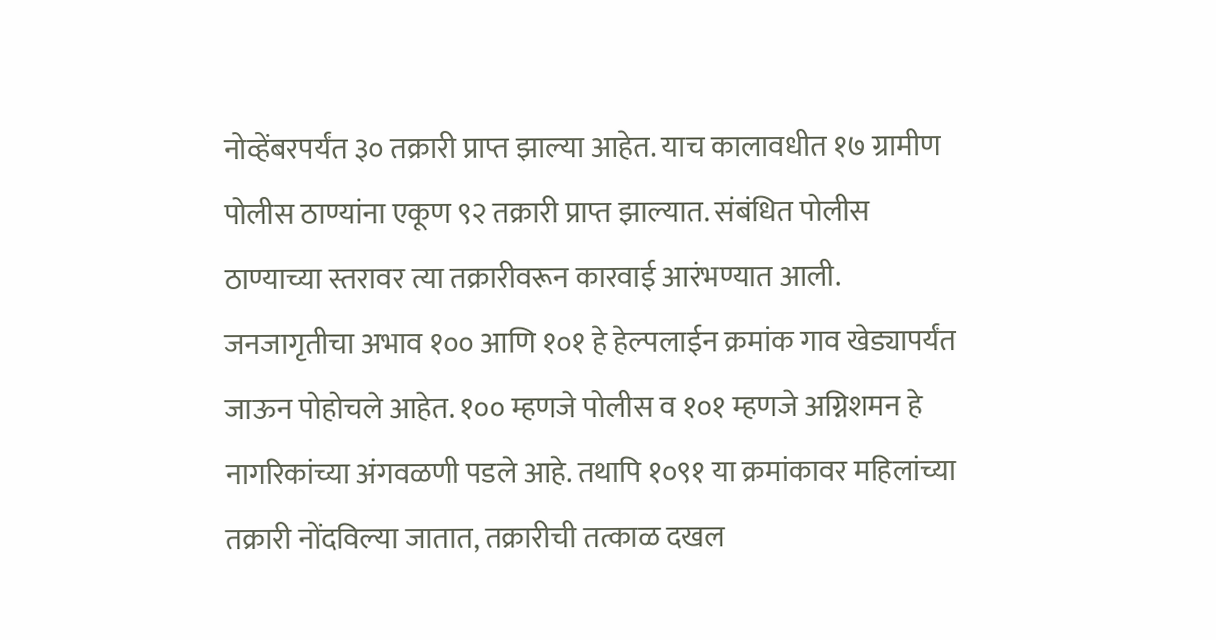नोव्हेंबरपर्यंत ३० तक्रारी प्राप्त झाल्या आहेत. याच कालावधीत १७ ग्रामीण पोलीस ठाण्यांना एकूण ९२ तक्रारी प्राप्त झाल्यात. संबंधित पोलीस ठाण्याच्या स्तरावर त्या तक्रारीवरून कारवाई आरंभण्यात आली. जनजागृतीचा अभाव १०० आणि १०१ हे हेल्पलाईन क्रमांक गाव खेड्यापर्यंत जाऊन पोहोचले आहेत. १०० म्हणजे पोलीस व १०१ म्हणजे अग्निशमन हे नागरिकांच्या अंगवळणी पडले आहे. तथापि १०९१ या क्रमांकावर महिलांच्या तक्रारी नोंदविल्या जातात, तक्रारीची तत्काळ दखल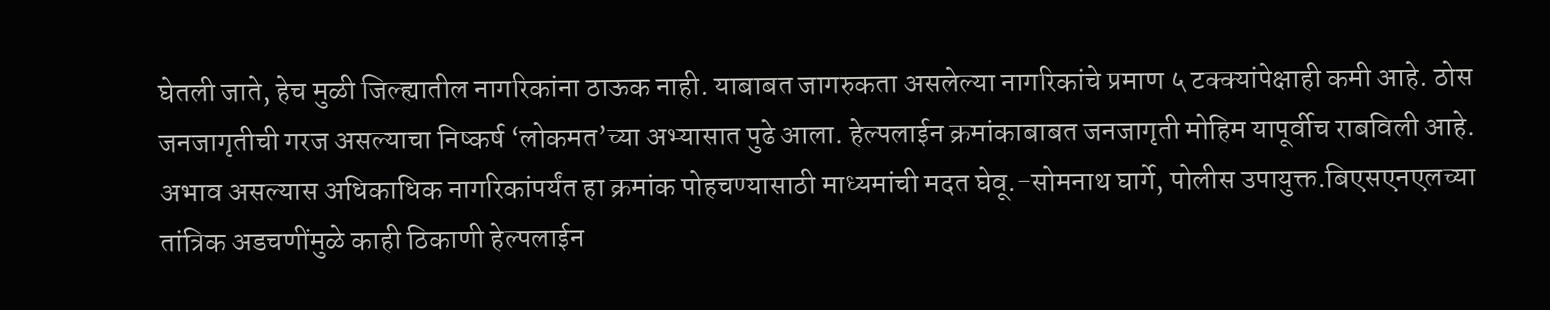घेतली जाते, हेच मुळी जिल्ह्यातील नागरिकांना ठाऊक नाही. याबाबत जागरुकता असलेल्या नागरिकांचे प्रमाण ५ टक्क्यांपेक्षाही कमी आहे. ठोस जनजागृतीची गरज असल्याचा निष्कर्ष ‘लोकमत’च्या अभ्यासात पुढे आला. हेल्पलाईन क्रमांकाबाबत जनजागृती मोहिम यापूर्वीच राबविली आहे. अभाव असल्यास अधिकाधिक नागरिकांपर्यंत हा क्रमांक पोहचण्यासाठी माध्यमांची मदत घेवू.-सोमनाथ घार्गे, पोलीस उपायुक्त.बिएसएनएलच्या तांत्रिक अडचणींमुळे काही ठिकाणी हेल्पलाईन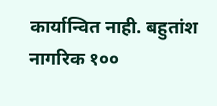कार्यान्वित नाही. बहुतांश नागरिक १००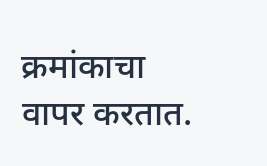क्रमांकाचा वापर करतात.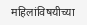महिलांविषयीच्या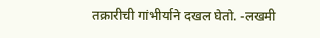तक्रारीची गांभीर्याने दखल घेतो. -लखमी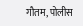गौतम, पोलीस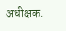अधीक्षक.